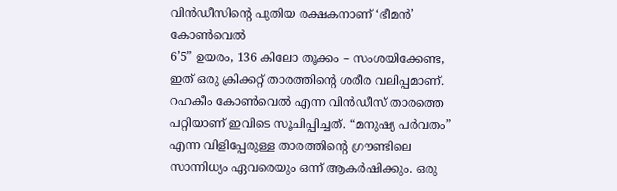വിൻഡീസിന്റെ പുതിയ രക്ഷകനാണ് ‘ഭീമൻ’ കോൺവെൽ
6’5” ഉയരം, 136 കിലോ തൂക്കം – സംശയിക്കേണ്ട, ഇത് ഒരു ക്രിക്കറ്റ് താരത്തിന്റെ ശരീര വലിപ്പമാണ്. റഹകീം കോൺവെൽ എന്ന വിൻഡീസ് താരത്തെ പറ്റിയാണ് ഇവിടെ സൂചിപ്പിച്ചത്. “മനുഷ്യ പർവതം” എന്ന വിളിപ്പേരുള്ള താരത്തിന്റെ ഗ്രൗണ്ടിലെ സാന്നിധ്യം ഏവരെയും ഒന്ന് ആകർഷിക്കും. ഒരു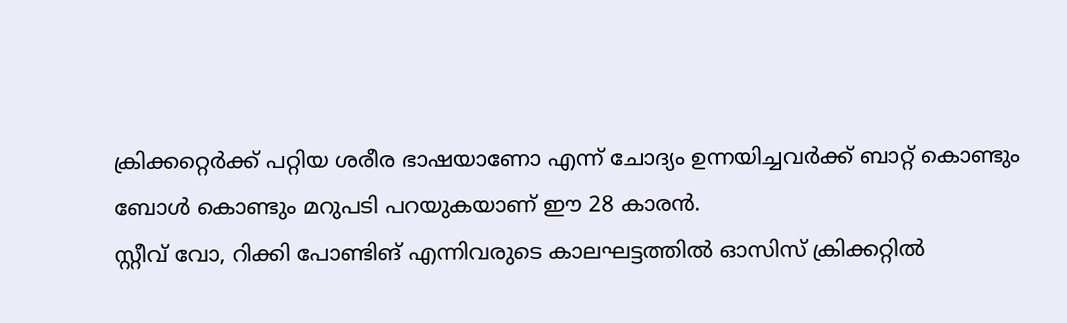ക്രിക്കറ്റെർക്ക് പറ്റിയ ശരീര ഭാഷയാണോ എന്ന് ചോദ്യം ഉന്നയിച്ചവർക്ക് ബാറ്റ് കൊണ്ടും ബോൾ കൊണ്ടും മറുപടി പറയുകയാണ് ഈ 28 കാരൻ.
സ്റ്റീവ് വോ, റിക്കി പോണ്ടിങ് എന്നിവരുടെ കാലഘട്ടത്തിൽ ഓസിസ് ക്രിക്കറ്റിൽ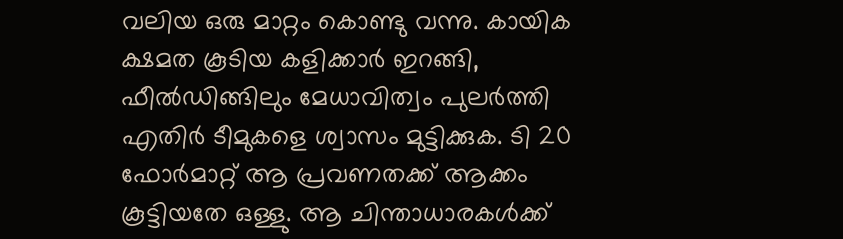വലിയ ഒരു മാറ്റം കൊണ്ടു വന്നു. കായിക ക്ഷമത കൂടിയ കളിക്കാർ ഇറങ്ങി, ഫീൽഡിങ്ങിലും മേധാവിത്വം പുലർത്തി എതിർ ടീമുകളെ ശ്വാസം മുട്ടിക്കുക. ടി 20 ഫോർമാറ്റ് ആ പ്രവണതക്ക് ആക്കം കൂട്ടിയതേ ഒള്ളു. ആ ചിന്താധാരകൾക്ക്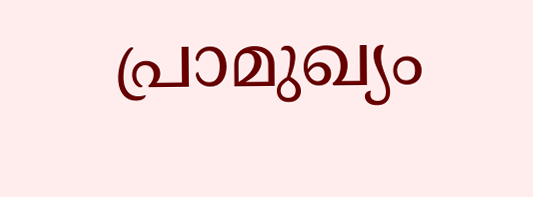പ്രാമുഖ്യം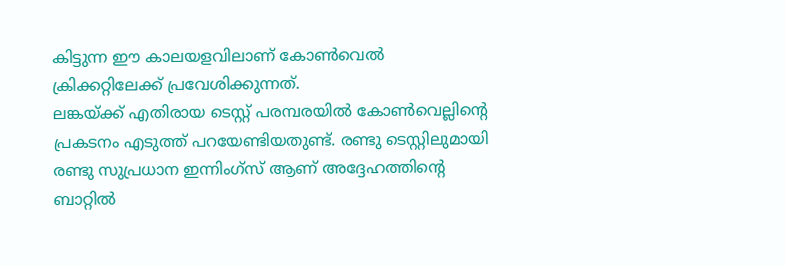കിട്ടുന്ന ഈ കാലയളവിലാണ് കോൺവെൽ ക്രിക്കറ്റിലേക്ക് പ്രവേശിക്കുന്നത്.
ലങ്കയ്ക്ക് എതിരായ ടെസ്റ്റ് പരമ്പരയിൽ കോൺവെല്ലിന്റെ പ്രകടനം എടുത്ത് പറയേണ്ടിയതുണ്ട്. രണ്ടു ടെസ്റ്റിലുമായി രണ്ടു സുപ്രധാന ഇന്നിംഗ്സ് ആണ് അദ്ദേഹത്തിന്റെ ബാറ്റിൽ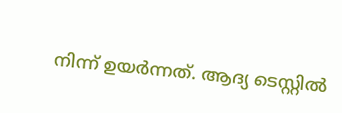നിന്ന് ഉയർന്നത്. ആദ്യ ടെസ്റ്റിൽ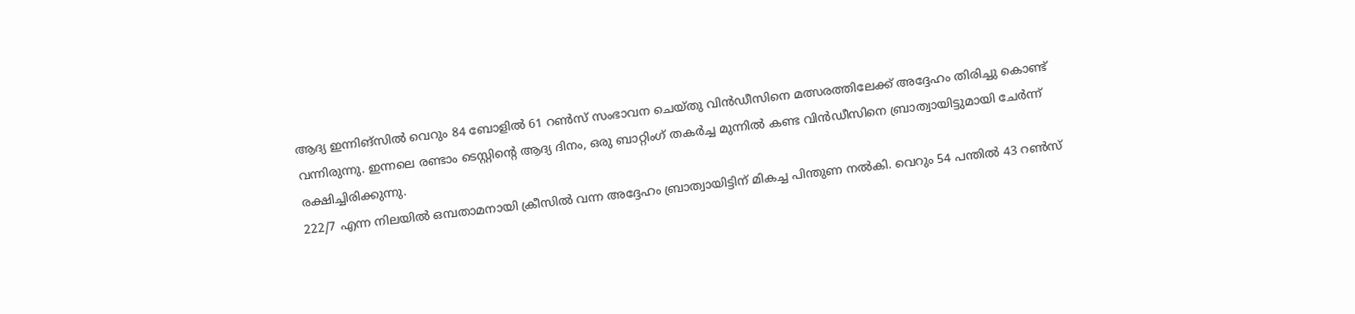ആദ്യ ഇന്നിങ്സിൽ വെറും 84 ബോളിൽ 61 റൺസ് സംഭാവന ചെയ്തു വിൻഡീസിനെ മത്സരത്തിലേക്ക് അദ്ദേഹം തിരിച്ചു കൊണ്ട് വന്നിരുന്നു. ഇന്നലെ രണ്ടാം ടെസ്റ്റിന്റെ ആദ്യ ദിനം, ഒരു ബാറ്റിംഗ് തകർച്ച മുന്നിൽ കണ്ട വിൻഡീസിനെ ബ്രാത്വായിട്ടുമായി ചേർന്ന് രക്ഷിച്ചിരിക്കുന്നു.
222/7 എന്ന നിലയിൽ ഒമ്പതാമനായി ക്രീസിൽ വന്ന അദ്ദേഹം ബ്രാത്വായിട്ടിന് മികച്ച പിന്തുണ നൽകി. വെറും 54 പന്തിൽ 43 റൺസ്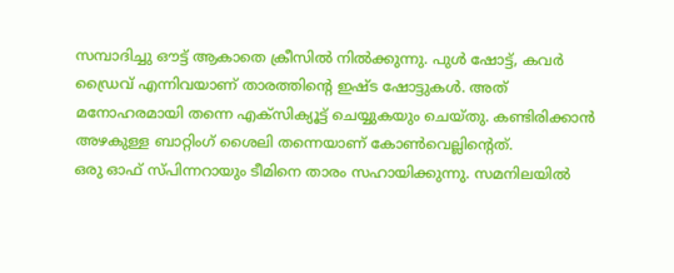സമ്പാദിച്ചു ഔട്ട് ആകാതെ ക്രീസിൽ നിൽക്കുന്നു. പുൾ ഷോട്ട്, കവർ ഡ്രൈവ് എന്നിവയാണ് താരത്തിന്റെ ഇഷ്ട ഷോട്ടുകൾ. അത് മനോഹരമായി തന്നെ എക്സിക്യൂട്ട് ചെയ്യുകയും ചെയ്തു. കണ്ടിരിക്കാൻ അഴകുള്ള ബാറ്റിംഗ് ശൈലി തന്നെയാണ് കോൺവെല്ലിന്റെത്.
ഒരു ഓഫ് സ്പിന്നറായും ടീമിനെ താരം സഹായിക്കുന്നു. സമനിലയിൽ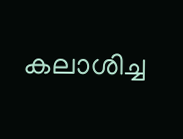കലാശിച്ച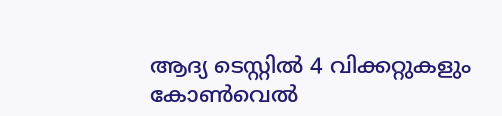ആദ്യ ടെസ്റ്റിൽ 4 വിക്കറ്റുകളും കോൺവെൽ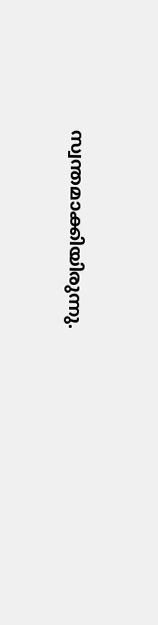സ്വന്തമാക്കിയിരുന്നു.